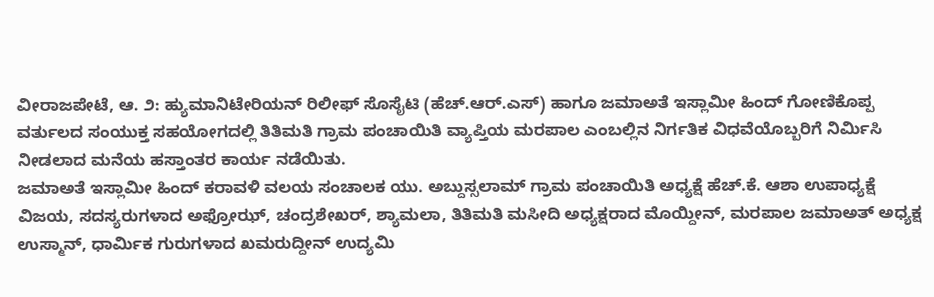ವೀರಾಜಪೇಟೆ, ಆ. ೨: ಹ್ಯುಮಾನಿಟೇರಿಯನ್ ರಿಲೀಫ್ ಸೊಸೈಟಿ (ಹೆಚ್.ಆರ್.ಎಸ್) ಹಾಗೂ ಜಮಾಅತೆ ಇಸ್ಲಾಮೀ ಹಿಂದ್ ಗೋಣಿಕೊಪ್ಪ ವರ್ತುಲದ ಸಂಯುಕ್ತ ಸಹಯೋಗದಲ್ಲಿ ತಿತಿಮತಿ ಗ್ರಾಮ ಪಂಚಾಯಿತಿ ವ್ಯಾಪ್ತಿಯ ಮರಪಾಲ ಎಂಬಲ್ಲಿನ ನಿರ್ಗತಿಕ ವಿಧವೆಯೊಬ್ಬರಿಗೆ ನಿರ್ಮಿಸಿ ನೀಡಲಾದ ಮನೆಯ ಹಸ್ತಾಂತರ ಕಾರ್ಯ ನಡೆಯಿತು.
ಜಮಾಅತೆ ಇಸ್ಲಾಮೀ ಹಿಂದ್ ಕರಾವಳಿ ವಲಯ ಸಂಚಾಲಕ ಯು. ಅಬ್ದುಸ್ಸಲಾಮ್ ಗ್ರಾಮ ಪಂಚಾಯಿತಿ ಅಧ್ಯಕ್ಷೆ ಹೆಚ್.ಕೆ. ಆಶಾ ಉಪಾಧ್ಯಕ್ಷೆ ವಿಜಯ, ಸದಸ್ಯರುಗಳಾದ ಅಫ್ರೋಝ್, ಚಂದ್ರಶೇಖರ್, ಶ್ಯಾಮಲಾ, ತಿತಿಮತಿ ಮಸೀದಿ ಅಧ್ಯಕ್ಷರಾದ ಮೊಯ್ದೀನ್, ಮರಪಾಲ ಜಮಾಅತ್ ಅಧ್ಯಕ್ಷ ಉಸ್ಮಾನ್, ಧಾರ್ಮಿಕ ಗುರುಗಳಾದ ಖಮರುದ್ದೀನ್ ಉದ್ಯಮಿ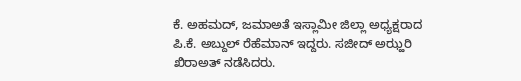ಕೆ. ಅಹಮದ್, ಜಮಾಅತೆ ಇಸ್ಲಾಮೀ ಜಿಲ್ಲಾ ಅಧ್ಯಕ್ಷರಾದ ಪಿ.ಕೆ. ಅಬ್ದುಲ್ ರೆಹೆಮಾನ್ ಇದ್ದರು. ಸಜೀದ್ ಅಝ್ಹರಿ ಖಿರಾಅತ್ ನಡೆಸಿದರು.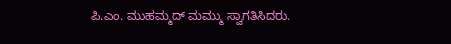ಪಿ.ಎಂ. ಮುಹಮ್ಮದ್ ಮಮ್ಮು ಸ್ವಾಗತಿಸಿದರು.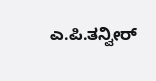ಎ.ಪಿ.ತನ್ವೀರ್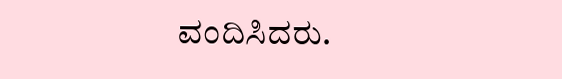ವಂದಿಸಿದರು.